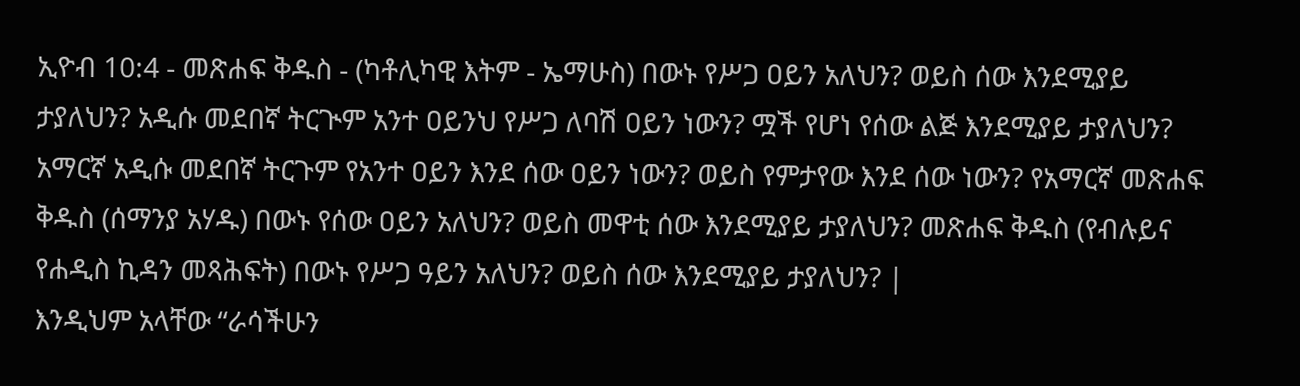ኢዮብ 10:4 - መጽሐፍ ቅዱስ - (ካቶሊካዊ እትም - ኤማሁስ) በውኑ የሥጋ ዐይን አለህን? ወይስ ሰው እንደሚያይ ታያለህን? አዲሱ መደበኛ ትርጒም አንተ ዐይንህ የሥጋ ለባሽ ዐይን ነውን? ሟች የሆነ የሰው ልጅ እንደሚያይ ታያለህን? አማርኛ አዲሱ መደበኛ ትርጉም የአንተ ዐይን እንደ ሰው ዐይን ነውን? ወይስ የምታየው እንደ ሰው ነውን? የአማርኛ መጽሐፍ ቅዱስ (ሰማንያ አሃዱ) በውኑ የሰው ዐይን አለህን? ወይስ መዋቲ ሰው እንደሚያይ ታያለህን? መጽሐፍ ቅዱስ (የብሉይና የሐዲስ ኪዳን መጻሕፍት) በውኑ የሥጋ ዓይን አለህን? ወይስ ሰው እንደሚያይ ታያለህን? |
እንዲህም አላቸው “ራሳችሁን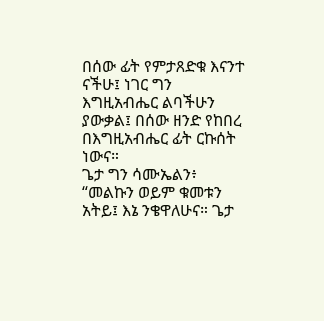በሰው ፊት የምታጸድቁ እናንተ ናችሁ፤ ነገር ግን እግዚአብሔር ልባችሁን ያውቃል፤ በሰው ዘንድ የከበረ በእግዚአብሔር ፊት ርኩሰት ነውና።
ጌታ ግን ሳሙኤልን፥ “መልኩን ወይም ቁመቱን አትይ፤ እኔ ንቄዋለሁና። ጌታ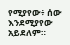የሚያየው፥ ሰው እንደሚያየው አይደለም።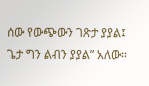ሰው የውጭውን ገጽታ ያያል፤ ጌታ ግን ልብን ያያል” አለው።